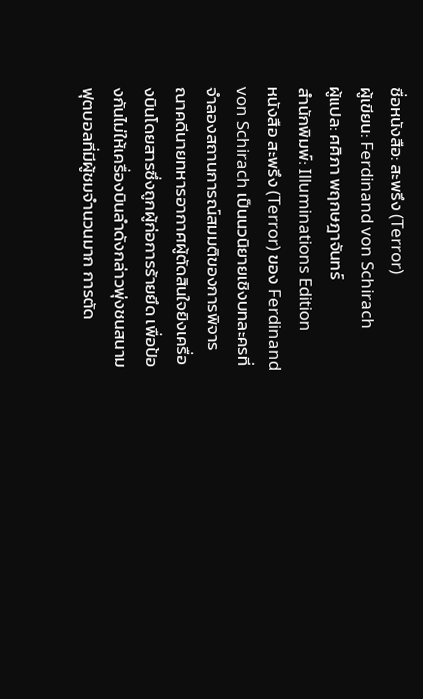ชื่อหนังสือ: สะพรึง (Terror)
ผู้เขียน: Ferdinand von Schirach
ผู้แปล: ศศิภา พฤกษฎาจันทร์
สำนักพิมพ์: Illuminations Edition
หนังสือ สะพรึง (Terror) ของ Ferdinand von Schirach เป็นนวนิยายเชิงบทละครที่จำลองสถานการณ์สมมติของการพิจารณาคดีนายทหารอากาศผู้ตัดสินใจยิงเครื่องบินโดยสารซึ่งถูกผู้ก่อการร้ายยึด เพื่อป้องกันไม่ให้เครื่องบินลำดังกล่าวพุ่งชนสนามฟุตบอลที่มีผู้ชมจำนวนมาก การตัด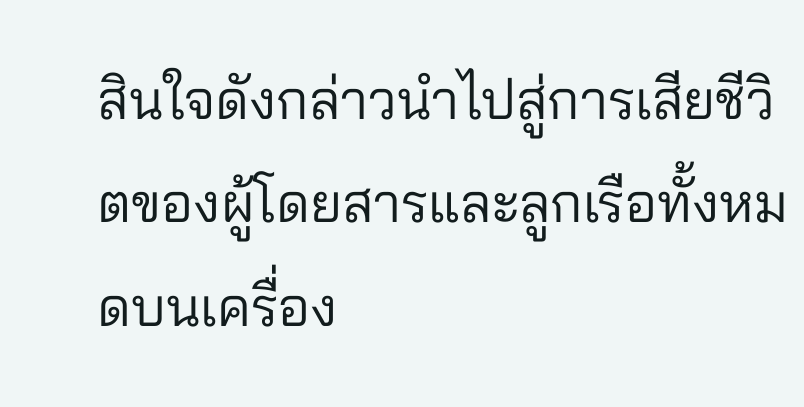สินใจดังกล่าวนำไปสู่การเสียชีวิตของผู้โดยสารและลูกเรือทั้งหมดบนเครื่อง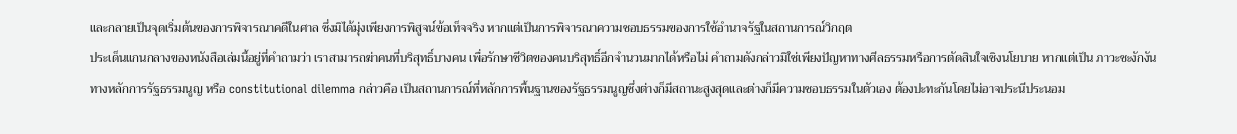และกลายเป็นจุดเริ่มต้นของการพิจารณาคดีในศาล ซึ่งมิได้มุ่งเพียงการพิสูจน์ข้อเท็จจริง หากแต่เป็นการพิจารณาความชอบธรรมของการใช้อำนาจรัฐในสถานการณ์วิกฤต
ประเด็นแกนกลางของหนังสือเล่มนี้อยู่ที่คำถามว่า เราสามารถฆ่าคนที่บริสุทธิ์บางคน เพื่อรักษาชีวิตของคนบริสุทธิ์อีกจำนวนมากได้หรือไม่ คำถามดังกล่าวมิใช่เพียงปัญหาทางศีลธรรมหรือการตัดสินใจเชิงนโยบาย หากแต่เป็น ภาวะชะงักงันทางหลักการรัฐธรรมนูญ หรือ constitutional dilemma กล่าวคือ เป็นสถานการณ์ที่หลักการพื้นฐานของรัฐธรรมนูญซึ่งต่างก็มีสถานะสูงสุดและต่างก็มีความชอบธรรมในตัวเอง ต้องปะทะกันโดยไม่อาจประนีประนอม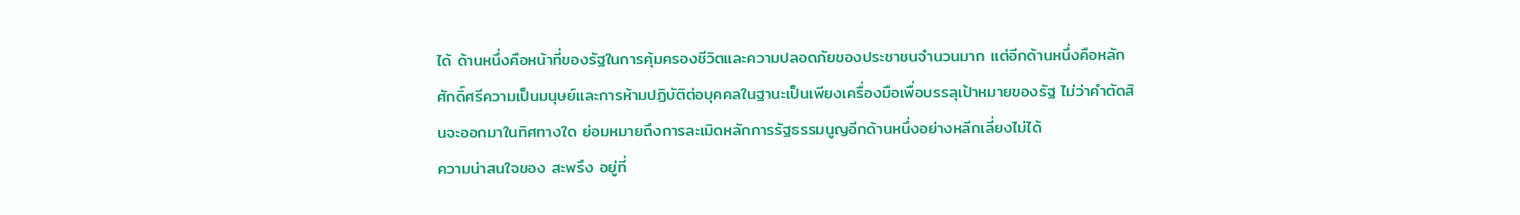ได้ ด้านหนึ่งคือหน้าที่ของรัฐในการคุ้มครองชีวิตและความปลอดภัยของประชาชนจำนวนมาก แต่อีกด้านหนึ่งคือหลักศักดิ์ศรีความเป็นมนุษย์และการห้ามปฏิบัติต่อบุคคลในฐานะเป็นเพียงเครื่องมือเพื่อบรรลุเป้าหมายของรัฐ ไม่ว่าคำตัดสินจะออกมาในทิศทางใด ย่อมหมายถึงการละเมิดหลักการรัฐธรรมนูญอีกด้านหนึ่งอย่างหลีกเลี่ยงไม่ได้
ความน่าสนใจของ สะพรึง อยู่ที่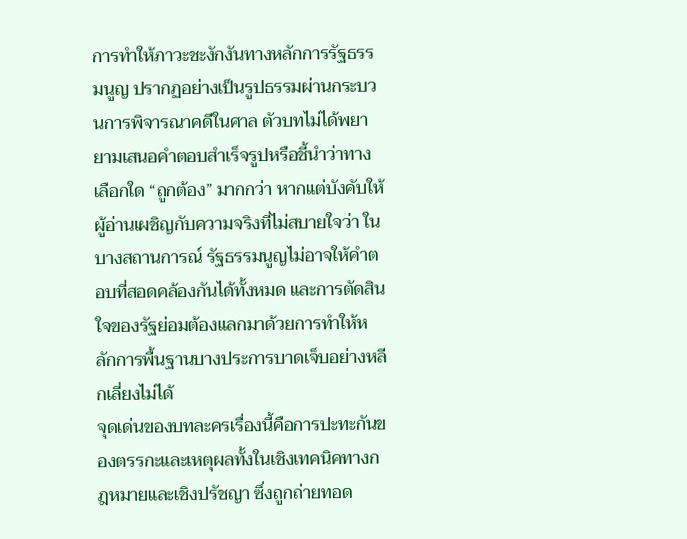การทำให้ภาวะชะงักงันทางหลักการรัฐธรรมนูญ ปรากฏอย่างเป็นรูปธรรมผ่านกระบวนการพิจารณาคดีในศาล ตัวบทไม่ได้พยายามเสนอคำตอบสำเร็จรูปหรือชี้นำว่าทางเลือกใด “ถูกต้อง” มากกว่า หากแต่บังคับให้ผู้อ่านเผชิญกับความจริงที่ไม่สบายใจว่า ในบางสถานการณ์ รัฐธรรมนูญไม่อาจให้คำตอบที่สอดคล้องกันได้ทั้งหมด และการตัดสินใจของรัฐย่อมต้องแลกมาด้วยการทำให้หลักการพื้นฐานบางประการบาดเจ็บอย่างหลีกเลี่ยงไม่ได้
จุดเด่นของบทละครเรื่องนี้คือการปะทะกันของตรรกะและเหตุผลทั้งในเชิงเทคนิคทางกฎหมายและเชิงปรัชญา ซึ่งถูกถ่ายทอด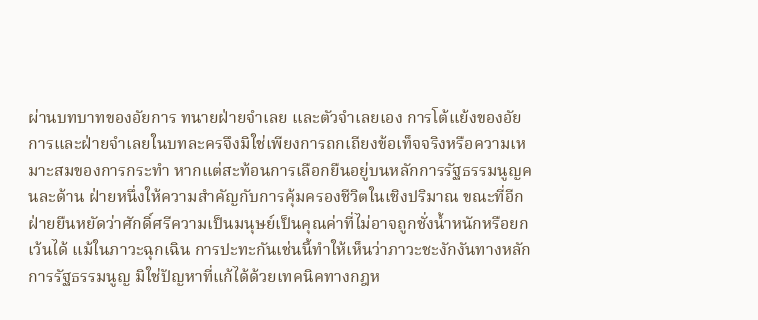ผ่านบทบาทของอัยการ ทนายฝ่ายจำเลย และตัวจำเลยเอง การโต้แย้งของอัยการและฝ่ายจำเลยในบทละครจึงมิใช่เพียงการถกเถียงข้อเท็จจริงหรือความเหมาะสมของการกระทำ หากแต่สะท้อนการเลือกยืนอยู่บนหลักการรัฐธรรมนูญคนละด้าน ฝ่ายหนึ่งให้ความสำคัญกับการคุ้มครองชีวิตในเชิงปริมาณ ขณะที่อีกฝ่ายยืนหยัดว่าศักดิ์ศรีความเป็นมนุษย์เป็นคุณค่าที่ไม่อาจถูกชั่งน้ำหนักหรือยกเว้นได้ แม้ในภาวะฉุกเฉิน การปะทะกันเช่นนี้ทำให้เห็นว่าภาวะชะงักงันทางหลักการรัฐธรรมนูญ มิใช่ปัญหาที่แก้ได้ด้วยเทคนิคทางกฎห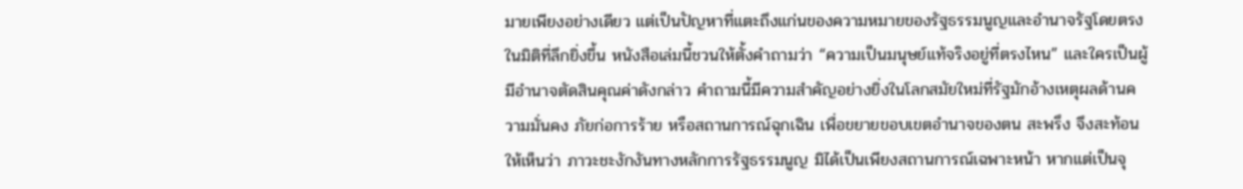มายเพียงอย่างเดียว แต่เป็นปัญหาที่แตะถึงแก่นของความหมายของรัฐธรรมนูญและอำนาจรัฐโดยตรง
ในมิติที่ลึกยิ่งขึ้น หนังสือเล่มนี้ชวนให้ตั้งคำถามว่า “ความเป็นมนุษย์แท้จริงอยู่ที่ตรงไหน” และใครเป็นผู้มีอำนาจตัดสินคุณค่าดังกล่าว คำถามนี้มีความสำคัญอย่างยิ่งในโลกสมัยใหม่ที่รัฐมักอ้างเหตุผลด้านความมั่นคง ภัยก่อการร้าย หรือสถานการณ์ฉุกเฉิน เพื่อขยายขอบเขตอำนาจของตน สะพรึง จึงสะท้อนให้เห็นว่า ภาวะชะงักงันทางหลักการรัฐธรรมนูญ มิได้เป็นเพียงสถานการณ์เฉพาะหน้า หากแต่เป็นจุ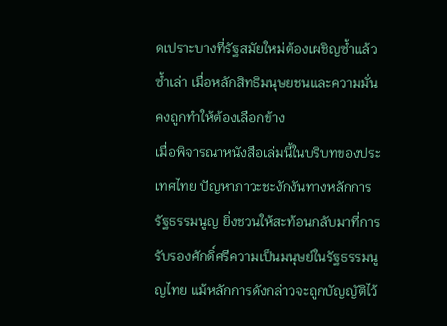ดเปราะบางที่รัฐสมัยใหม่ต้องเผชิญซ้ำแล้วซ้ำเล่า เมื่อหลักสิทธิมนุษยชนและความมั่นคงถูกทำให้ต้องเลือกข้าง
เมื่อพิจารณาหนังสือเล่มนี้ในบริบทของประเทศไทย ปัญหาภาวะชะงักงันทางหลักการรัฐธรรมนูญ ยิ่งชวนให้สะท้อนกลับมาที่การรับรองศักดิ์ศรีความเป็นมนุษย์ในรัฐธรรมนูญไทย แม้หลักการดังกล่าวจะถูกบัญญัติไว้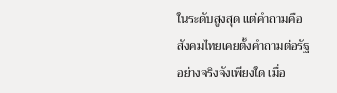ในระดับสูงสุด แต่คำถามคือ สังคมไทยเคยตั้งคำถามต่อรัฐอย่างจริงจังเพียงใด เมื่อ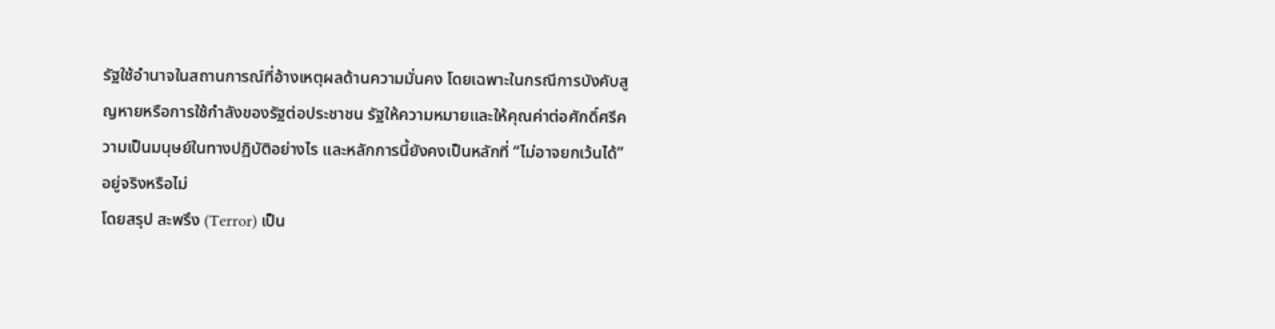รัฐใช้อำนาจในสถานการณ์ที่อ้างเหตุผลด้านความมั่นคง โดยเฉพาะในกรณีการบังคับสูญหายหรือการใช้กำลังของรัฐต่อประชาชน รัฐให้ความหมายและให้คุณค่าต่อศักดิ์ศรีความเป็นมนุษย์ในทางปฏิบัติอย่างไร และหลักการนี้ยังคงเป็นหลักที่ “ไม่อาจยกเว้นได้” อยู่จริงหรือไม่
โดยสรุป สะพรึง (Terror) เป็น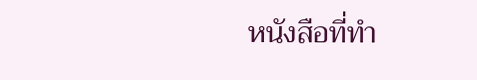หนังสือที่ทำ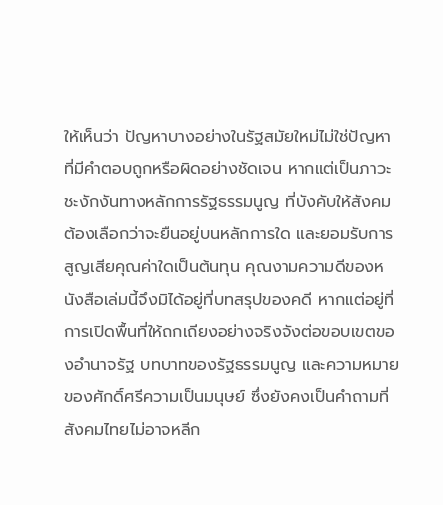ให้เห็นว่า ปัญหาบางอย่างในรัฐสมัยใหม่ไม่ใช่ปัญหาที่มีคำตอบถูกหรือผิดอย่างชัดเจน หากแต่เป็นภาวะชะงักงันทางหลักการรัฐธรรมนูญ ที่บังคับให้สังคมต้องเลือกว่าจะยืนอยู่บนหลักการใด และยอมรับการสูญเสียคุณค่าใดเป็นต้นทุน คุณงามความดีของหนังสือเล่มนี้จึงมิได้อยู่ที่บทสรุปของคดี หากแต่อยู่ที่การเปิดพื้นที่ให้ถกเถียงอย่างจริงจังต่อขอบเขตของอำนาจรัฐ บทบาทของรัฐธรรมนูญ และความหมายของศักดิ์ศรีความเป็นมนุษย์ ซึ่งยังคงเป็นคำถามที่สังคมไทยไม่อาจหลีก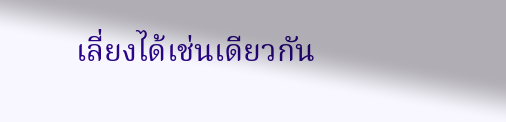เลี่ยงได้เช่นเดียวกัน